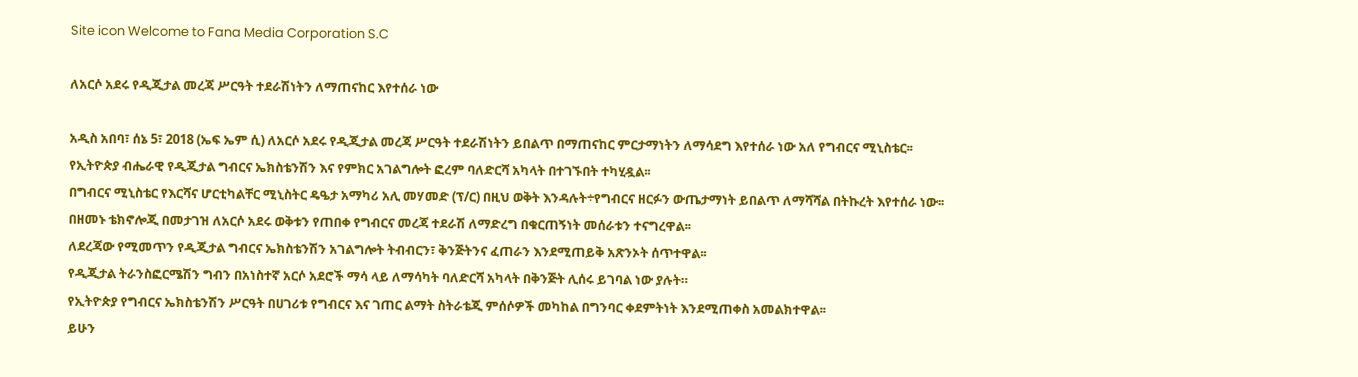Site icon Welcome to Fana Media Corporation S.C

ለአርሶ አደሩ የዲጂታል መረጃ ሥርዓት ተደራሽነትን ለማጠናከር እየተሰራ ነው

አዲስ አበባ፣ ሰኔ 5፣ 2018 (ኤፍ ኤም ሲ) ለአርሶ አደሩ የዲጂታል መረጃ ሥርዓት ተደራሽነትን ይበልጥ በማጠናከር ምርታማነትን ለማሳደግ እየተሰራ ነው አለ የግብርና ሚኒስቴር፡፡
የኢትዮጵያ ብሔራዊ የዲጂታል ግብርና ኤክስቴንሽን እና የምክር አገልግሎት ፎረም ባለድርሻ አካላት በተገኙበት ተካሂዷል፡፡
በግብርና ሚኒስቴር የእርሻና ሆርቲካልቸር ሚኒስትር ዴዔታ አማካሪ አሊ መሃመድ (ፕ/ር) በዚህ ወቅት እንዳሉት÷የግብርና ዘርፉን ውጤታማነት ይበልጥ ለማሻሻል በትኩረት እየተሰራ ነው፡፡
በዘመኑ ቴክኖሎጂ በመታገዝ ለአርሶ አደሩ ወቅቱን የጠበቀ የግብርና መረጃ ተደራሽ ለማድረግ በቁርጠኝነት መሰራቱን ተናግረዋል፡፡
ለደረጃው የሚመጥን የዲጂታል ግብርና ኤክስቴንሽን አገልግሎት ትብብርን፣ ቅንጅትንና ፈጠራን እንደሚጠይቅ አጽንኦት ሰጥተዋል፡፡
የዲጂታል ትራንስፎርሜሽን ግብን በአነስተኛ አርሶ አደሮች ማሳ ላይ ለማሳካት ባለድርሻ አካላት በቅንጅት ሊሰሩ ይገባል ነው ያሉት።
የኢትዮጵያ የግብርና ኤክስቴንሽን ሥርዓት በሀገሪቱ የግብርና እና ገጠር ልማት ስትራቴጂ ምሰሶዎች መካከል በግንባር ቀደምትነት እንደሚጠቀስ አመልክተዋል፡፡
ይሁን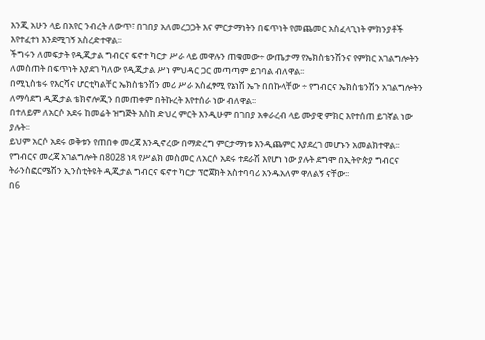እንጂ አሁን ላይ በአየር ንብረት ለውጥ፣ በገበያ አለመረጋጋት እና ምርታማነትን በፍጥነት የመጨመር አስፈላጊነት ምክንያቶች እየተፈተነ እንደሚገኝ አስረድተዋል፡፡
ችግሩን ለመፍታት የዲጂታል ግብርና ፍኖተ ካርታ ሥራ ላይ መዋሉን ጠቁመው÷ ውጤታማ የኤክስቴንሽንና የምክር አገልግሎትን ለመስጠት በፍጥነት እያደገ ካለው የዲጂታል ሥነ ምህዳር ጋር መጣጣም ይገባል ብለዋል፡፡
በሚኒስቴሩ የእርሻና ሆርቲካልቸር ኤክስቴንሽን መሪ ሥራ አስፈፃሚ የኔነሽ ኤጉ በበኩላቸው ÷ የግብርና ኤክስቴንሽን አገልግሎትን ለማሳደግ ዲጂታል ቴክኖሎጂን በመጠቀም በትኩረት እየተሰራ ነው ብለዋል፡፡
በተለይም ለአርሶ አደሩ ከመሬት ዝግጅት እስከ ድህረ ምርት እንዲሁም በገበያ አቀራረብ ላይ ሙያዊ ምክር እየተሰጠ ይገኛል ነው ያሉት፡፡
ይህም አርሶ አደሩ ወቅቱን የጠበቀ መረጃ እንዲኖረው በማድረግ ምርታማነቱ እንዲጨምር እያደረገ መሆኑን አመልክተዋል፡፡
የግብርና መረጃ አገልግሎት በ8028 ነጻ የሥልክ መስመር ለአርሶ አደሩ ተደራሽ እየሆነ ነው ያሉት ደግሞ በኢትዮጵያ ግብርና ትራንስፎርሜሽን ኢንስቲትዩት ዲጂታል ግብርና ፍኖተ ካርታ ፕሮጀክት አስተባባሪ አንዱአለም ዋለልኝ ናቸው፡፡
በ6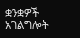ቋንቋዎች አገልግሎት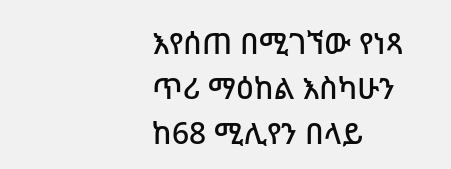እየሰጠ በሚገኘው የነጻ ጥሪ ማዕከል እስካሁን ከ68 ሚሊየን በላይ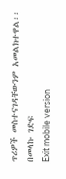ጥሪዎች መስተናገዳቸውንም አመልክተዋል፡፡
በመላኩ ገድፍ
Exit mobile version